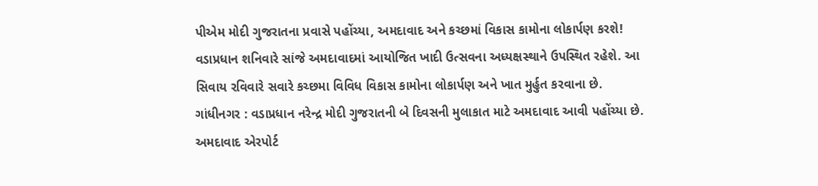પીએમ મોદી ગુજરાતના પ્રવાસે પહોંચ્યા, અમદાવાદ અને કચ્છમાં વિકાસ કામોના લોકાર્પણ કરશે!
વડાપ્રધાન શનિવારે સાંજે અમદાવાદમાં આયોજિત ખાદી ઉત્સવના અધ્યક્ષસ્થાને ઉપસ્થિત રહેશે. આ સિવાય રવિવારે સવારે કચ્છમા વિવિધ વિકાસ કામોના લોકાર્પણ અને ખાત મુર્હુત કરવાના છે.
ગાંધીનગર : વડાપ્રધાન નરેન્દ્ર મોદી ગુજરાતની બે દિવસની મુલાકાત માટે અમદાવાદ આવી પહોંચ્યા છે. અમદાવાદ એરપોર્ટ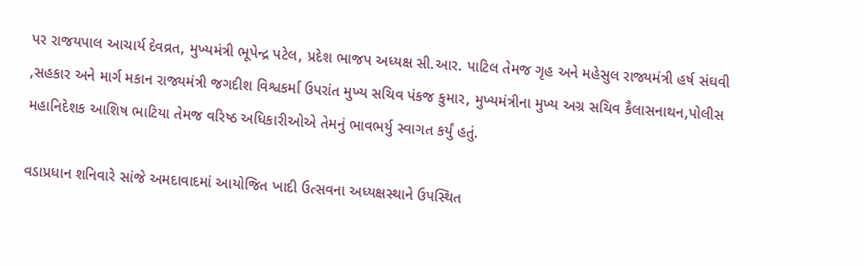પર રાજયપાલ આચાર્ય દેવવ્રત, મુખ્યમંત્રી ભૂપેન્દ્ર પટેલ, પ્રદેશ ભાજપ અધ્યક્ષ સી.આર. પાટિલ તેમજ ગૃહ અને મહેસુલ રાજ્યમંત્રી હર્ષ સંઘવી ,સહકાર અને માર્ગ મકાન રાજ્યમંત્રી જગદીશ વિશ્વકર્મા ઉપરાંત મુખ્ય સચિવ પંકજ કુમાર, મુખ્યમંત્રીના મુખ્ય અગ્ર સચિવ કૈલાસનાથન,પોલીસ મહાનિદેશક આશિષ ભાટિયા તેમજ વરિષ્ઠ અધિકારીઓએ તેમનું ભાવભર્યુ સ્વાગત કર્યું હતું.

વડાપ્રધાન શનિવારે સાંજે અમદાવાદમાં આયોજિત ખાદી ઉત્સવના અધ્યક્ષસ્થાને ઉપસ્થિત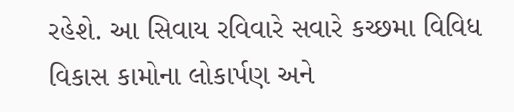રહેશે. આ સિવાય રવિવારે સવારે કચ્છમા વિવિધ વિકાસ કામોના લોકાર્પણ અને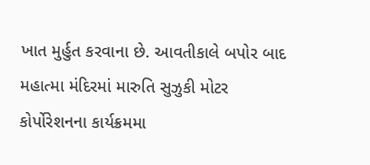ખાત મુર્હુત કરવાના છે. આવતીકાલે બપોર બાદ મહાત્મા મંદિરમાં મારુતિ સુઝુકી મોટર કોર્પોરેશનના કાર્યક્રમમા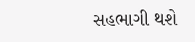સહભાગી થશે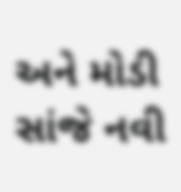અને મોડી સાંજે નવી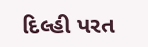દિલ્હી પરત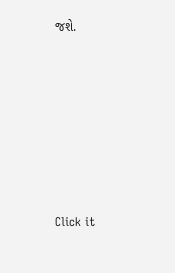જશે.












Click it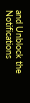and Unblock the Notifications